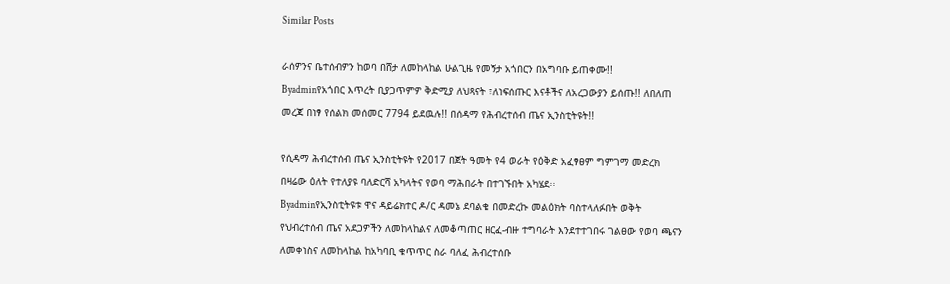Similar Posts

ራሰዎንና ቤተሰብዎን ከወባ በሸታ ለመከላከል ሁልጊዜ የመኝታ አጎበርን በአግባቡ ይጠቀሙ!!
Byadminየአጎበር እጥረት ቢያጋጥምዎ ቅድሚያ ለህጻናት ፣ለነፍሰጡር እናቶችና ለአረጋውያን ይሰጡ!! ለበለጠ መረጃ በነፃ የሰልክ መሰመር 7794 ይደዉሉ!! በሰዳማ የሕብረተሰብ ጤና ኢንስቲትዩት!!

የሲዳማ ሕብረተሰብ ጤና ኢንስቲትዩት የ2017 በጀት ዓመት የ4 ወራት የዕቅድ አፈፃፀም ግምገማ መድረክ በዛሬው ዕለት የተለያዩ ባለድርሻ አካላትና የወባ ማሕበራት በተገኙበት አካሄደ፡፡
Byadminየኢንስቲትዩቱ ዋና ዳይሬክተር ዶ/ር ዳመኔ ደባልቄ በመድረኩ መልዕክት ባስተላለፉበት ወቅት የህብረተሰብ ጤና አደጋዎችን ለመከላከልና ለመቆጣጠር ዘርፈ-ብዙ ተግባራት እንደተተገበሩ ገልፀው የወባ ጫናን ለመቀነስና ለመከላከል ከአካባቢ ቁጥጥር ስራ ባለፈ ሕብረተሰቡ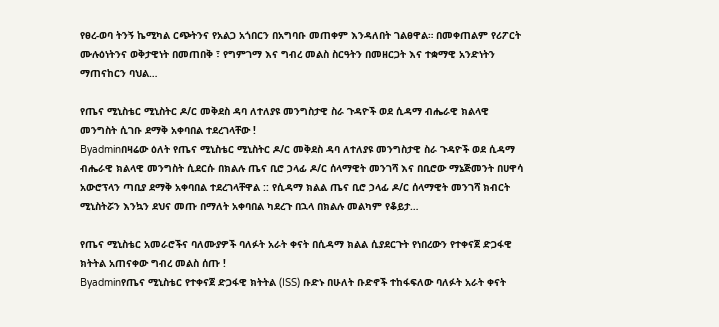የፀረ-ወባ ትንኝ ኬሚካል ርጭትንና የአልጋ አጎበርን በአግባቡ መጠቀም እንዳለበት ገልፀዋል። በመቀጠልም የሪፖርት ሙሉዕነትንና ወቅታዊነት በመጠበቅ ፣ የግምገማ እና ግብረ መልስ ስርዓትን በመዘርጋት እና ተቋማዊ አንድነትን ማጠናከርን ባህል…

የጤና ሚኒስቴር ሚኒስትር ዶ/ር መቅደስ ዳባ ለተለያዩ መንግስታዊ ስራ ጉዳዮች ወደ ሲዳማ ብሔራዊ ክልላዊ መንግስት ሲገቡ ደማቅ አቀባበል ተደረገላቸው !
Byadminበዛሬው ዕለት የጤና ሚኒስቴር ሚኒስትር ዶ/ር መቅደስ ዳባ ለተለያዩ መንግስታዊ ስራ ጉዳዮች ወደ ሲዳማ ብሔራዊ ክልላዊ መንግስት ሲደርሱ በክልሉ ጤና ቢሮ ኃላፊ ዶ/ር ሰላማዊት መንገሻ እና በቢሮው ማኔጅመንት በሀዋሳ አውሮፕላን ጣቢያ ደማቅ አቀባበል ተደረገላቸዋል :: የሲዳማ ክልል ጤና ቢሮ ኃላፊ ዶ/ር ሰላማዊት መንገሻ ክብርት ሚኒስትሯን እንኳን ደህና መጡ በማለት አቀባበል ካደረጉ በኋላ በክልሉ መልካም የቆይታ…

የጤና ሚኒስቴር አመራሮችና ባለሙያዎች ባለፉት አራት ቀናት በሲዳማ ክልል ሲያደርጉት የነበረውን የተቀናጀ ድጋፋዊ ክትትል አጠናቀው ግብረ መልስ ሰጡ !
Byadminየጤና ሚኒስቴር የተቀናጀ ድጋፋዊ ክትትል (ISS) ቡድኑ በሁለት ቡድኖች ተከፋፍለው ባለፉት አራት ቀናት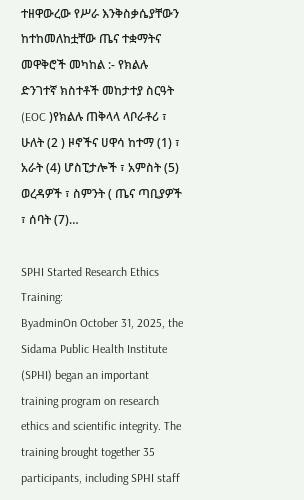ተዘዋውረው የሥራ እንቅስቃሴያቸውን ከተከመለከቷቸው ጤና ተቋማትና መዋቅሮች መካከል :- የክልሉ ድንገተኛ ክስተቶች መከታተያ ስርዓት (EOC )የክልሉ ጠቅላላ ላቦራቶሪ ፣ ሁለት (2 ) ዞኖችና ሀዋሳ ከተማ (1) ፣ አራት (4) ሆስፒታሎች ፣ አምስት (5) ወረዳዎች ፣ ስምንት ( ጤና ጣቢያዎች ፣ ሰባት (7)…

SPHI Started Research Ethics Training:
ByadminOn October 31, 2025, the Sidama Public Health Institute (SPHI) began an important training program on research ethics and scientific integrity. The training brought together 35 participants, including SPHI staff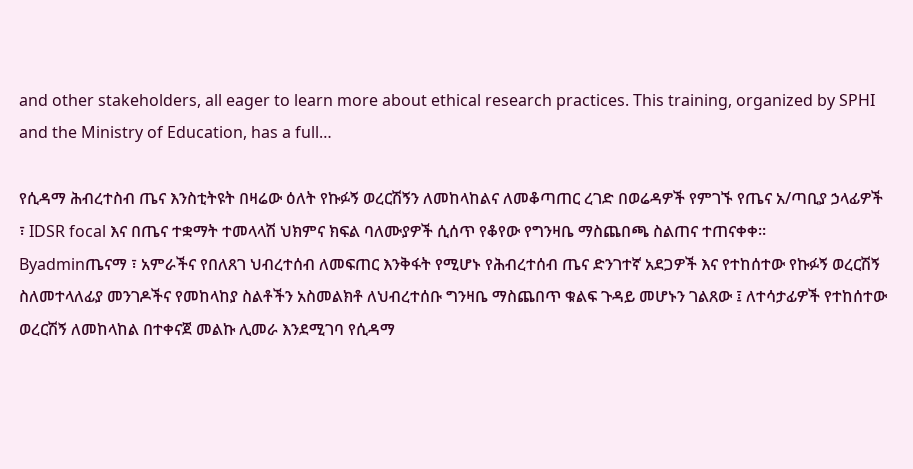and other stakeholders, all eager to learn more about ethical research practices. This training, organized by SPHI and the Ministry of Education, has a full…

የሲዳማ ሕብረተስብ ጤና እንስቲትዩት በዛሬው ዕለት የኩፉኝ ወረርሽኝን ለመከላከልና ለመቆጣጠር ረገድ በወሬዳዎች የምገኙ የጤና አ/ጣቢያ ኃላፊዎች ፣ IDSR focal እና በጤና ተቋማት ተመላላሽ ህክምና ክፍል ባለሙያዎች ሲሰጥ የቆየው የግንዛቤ ማስጨበጫ ስልጠና ተጠናቀቀ።
Byadminጤናማ ፣ አምራችና የበለጸገ ህብረተሰብ ለመፍጠር እንቅፋት የሚሆኑ የሕብረተሰብ ጤና ድንገተኛ አደጋዎች እና የተከሰተው የኩፉኝ ወረርሽኝ ስለመተላለፊያ መንገዶችና የመከላከያ ስልቶችን አስመልክቶ ለህብረተሰቡ ግንዛቤ ማስጨበጥ ቁልፍ ጉዳይ መሆኑን ገልጸው ፤ ለተሳታፊዎች የተከሰተው ወረርሽኝ ለመከላከል በተቀናጀ መልኩ ሊመራ እንደሚገባ የሲዳማ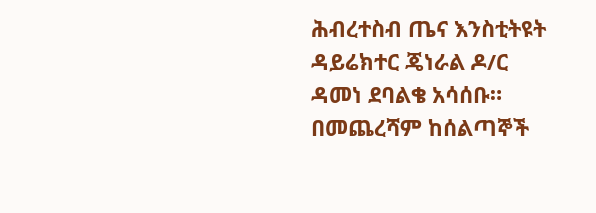ሕብረተስብ ጤና እንስቲትዩት ዳይሬክተር ጄነራል ዶ/ር ዳመነ ደባልቄ አሳሰቡ። በመጨረሻም ከሰልጣኞች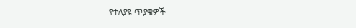የተለያዩ ጥያቄዎች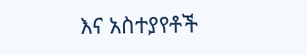እና አስተያየቶች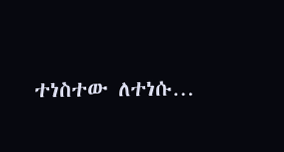ተነስተው ለተነሱ…